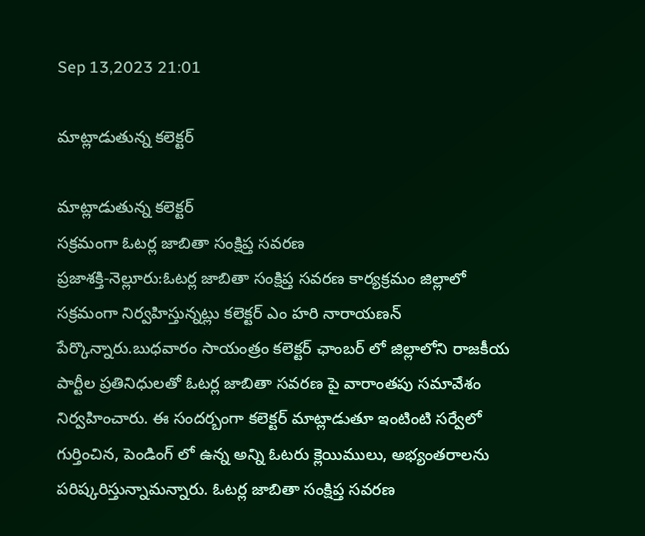Sep 13,2023 21:01

మాట్లాడుతున్న కలెక్టర్‌

మాట్లాడుతున్న కలెక్టర్‌
సక్రమంగా ఓటర్ల జాబితా సంక్షిప్త సవరణ
ప్రజాశక్తి-నెల్లూరు:ఓటర్ల జాబితా సంక్షిప్త సవరణ కార్యక్రమం జిల్లాలో సక్రమంగా నిర్వహిస్తున్నట్లు కలెక్టర్‌ ఎం హరి నారాయణన్‌ పేర్కొన్నారు.బుధవారం సాయంత్రం కలెక్టర్‌ ఛాంబర్‌ లో జిల్లాలోని రాజకీయ పార్టీల ప్రతినిధులతో ఓటర్ల జాబితా సవరణ పై వారాంతపు సమావేశం నిర్వహించారు. ఈ సందర్బంగా కలెక్టర్‌ మాట్లాడుతూ ఇంటింటి సర్వేలో గుర్తించిన, పెండింగ్‌ లో ఉన్న అన్ని ఓటరు క్లెయిములు, అభ్యంతరాలను పరిష్కరిస్తున్నామన్నారు. ఓటర్ల జాబితా సంక్షిప్త సవరణ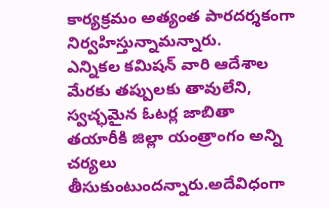కార్యక్రమం అత్యంత పారదర్శకంగా నిర్వహిస్తున్నామన్నారు.
ఎన్నికల కమిషన్‌ వారి ఆదేశాల మేరకు తప్పులకు తావులేని, స్వచ్ఛమైన ఓటర్ల జాబితా తయారీకి జిల్లా యంత్రాంగం అన్ని చర్యలు తీసుకుంటుందన్నారు.అదేవిధంగా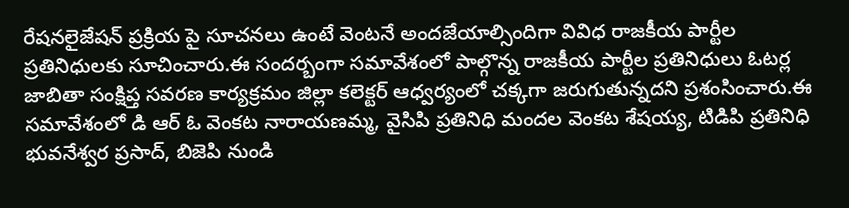రేషనలైజేషన్‌ ప్రక్రియ పై సూచనలు ఉంటే వెంటనే అందజేయాల్సిందిగా వివిధ రాజకీయ పార్టీల ప్రతినిధులకు సూచించారు.ఈ సందర్బంగా సమావేశంలో పాల్గొన్న రాజకీయ పార్టీల ప్రతినిధులు ఓటర్ల జాబితా సంక్షిప్త సవరణ కార్యక్రమం జిల్లా కలెక్టర్‌ ఆధ్వర్యంలో చక్కగా జరుగుతున్నదని ప్రశంసించారు.ఈ సమావేశంలో డి ఆర్‌ ఓ వెంకట నారాయణమ్మ, వైసిపి ప్రతినిధి మందల వెంకట శేషయ్య, టిడిపి ప్రతినిధి భువనేశ్వర ప్రసాద్‌, బిజెపి నుండి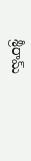శ్రీరామ్‌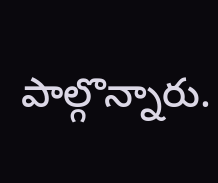పాల్గొన్నారు.